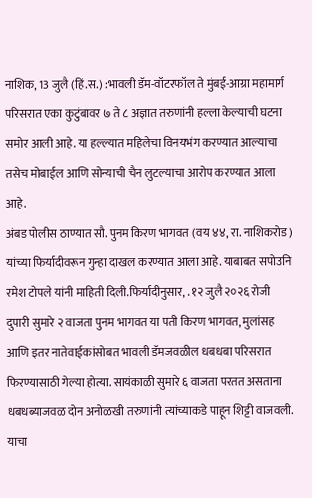नाशिक, 13 जुलै (हिं.स.) :भावली डॅम-वॉटरफॉल ते मुंबई-आग्रा महामार्ग परिसरात एका कुटुंबावर ७ ते ८ अज्ञात तरुणांनी हल्ला केल्याची घटना समोर आली आहे. या हल्ल्यात महिलेचा विनयभंग करण्यात आल्याचा तसेच मोबाईल आणि सोन्याची चैन लुटल्याचा आरोप करण्यात आला आहे.
अंबड पोलीस ठाण्यात सौ. पुनम किरण भागवत (वय ४४, रा. नाशिकरोड) यांच्या फिर्यादीवरून गुन्हा दाखल करण्यात आला आहे. याबाबत सपोउनि रमेश टोपले यांनी माहिती दिली.फिर्यादीनुसार, . १२ जुलै २०२६ रोजी दुपारी सुमारे २ वाजता पुनम भागवत या पती किरण भागवत, मुलांसह आणि इतर नातेवाईकांसोबत भावली डॅमजवळील धबधबा परिसरात फिरण्यासाठी गेल्या होत्या. सायंकाळी सुमारे ६ वाजता परतत असताना धबधब्याजवळ दोन अनोळखी तरुणांनी त्यांच्याकडे पाहून शिट्टी वाजवली. याचा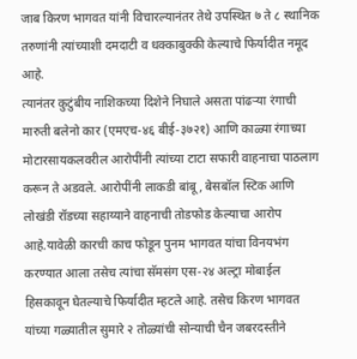जाब किरण भागवत यांनी विचारल्यानंतर तेथे उपस्थित ७ ते ८ स्थानिक तरुणांनी त्यांच्याशी दमदाटी व धक्काबुक्की केल्याचे फिर्यादीत नमूद आहे.
त्यानंतर कुटुंबीय नाशिकच्या दिशेने निघाले असता पांढऱ्या रंगाची मारुती बलेनो कार (एमएच-४६ बीई-३७२१) आणि काळ्या रंगाच्या मोटारसायकलवरील आरोपींनी त्यांच्या टाटा सफारी वाहनाचा पाठलाग करून ते अडवले. आरोपींनी लाकडी बांबू, बेसबॉल स्टिक आणि लोखंडी रॉडच्या सहाय्याने वाहनाची तोडफोड केल्याचा आरोप आहे.यावेळी कारची काच फोडून पुनम भागवत यांचा विनयभंग करण्यात आला तसेच त्यांचा सॅमसंग एस-२४ अल्ट्रा मोबाईल हिसकावून घेतल्याचे फिर्यादीत म्हटले आहे. तसेच किरण भागवत यांच्या गळ्यातील सुमारे २ तोळ्यांची सोन्याची चैन जबरदस्तीने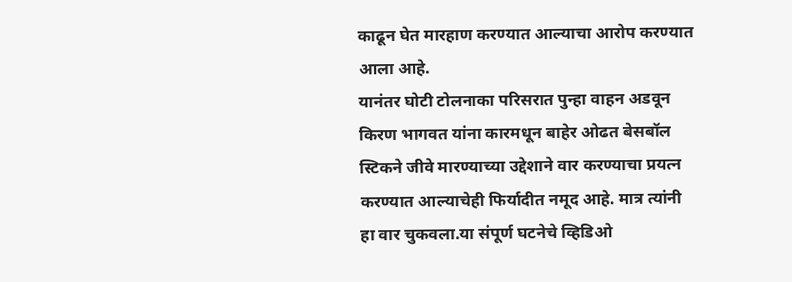काढून घेत मारहाण करण्यात आल्याचा आरोप करण्यात आला आहे.
यानंतर घोटी टोलनाका परिसरात पुन्हा वाहन अडवून किरण भागवत यांना कारमधून बाहेर ओढत बेसबॉल स्टिकने जीवे मारण्याच्या उद्देशाने वार करण्याचा प्रयत्न करण्यात आल्याचेही फिर्यादीत नमूद आहे. मात्र त्यांनी हा वार चुकवला.या संपूर्ण घटनेचे व्हिडिओ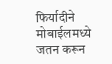फिर्यादीने मोबाईलमध्ये जतन करून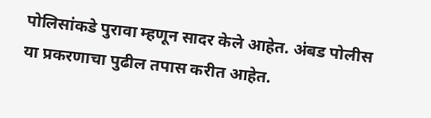पोलिसांकडे पुरावा म्हणून सादर केले आहेत. अंबड पोलीस या प्रकरणाचा पुढील तपास करीत आहेत.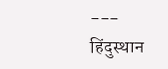---
हिंदुस्थान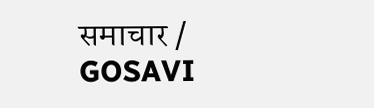समाचार / GOSAVI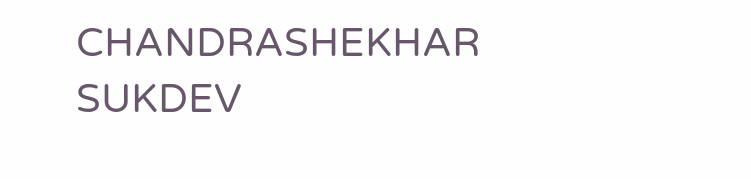CHANDRASHEKHAR SUKDEV